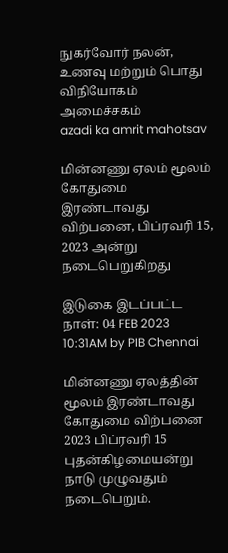நுகர்வோர் நலன், உணவு மற்றும் பொது விநியோகம் அமைச்சகம்
azadi ka amrit mahotsav

மின்னணு ஏலம் மூலம் கோதுமை இரண்டாவது விற்பனை, பிப்ரவரி 15, 2023 அன்று நடைபெறுகிறது

இடுகை இடப்பட்ட நாள்: 04 FEB 2023 10:31AM by PIB Chennai

மின்னணு ஏலத்தின் மூலம் இரண்டாவது கோதுமை விற்பனை 2023 பிப்ரவரி 15 புதன்கிழமையன்று நாடு முழுவதும் நடைபெறும்.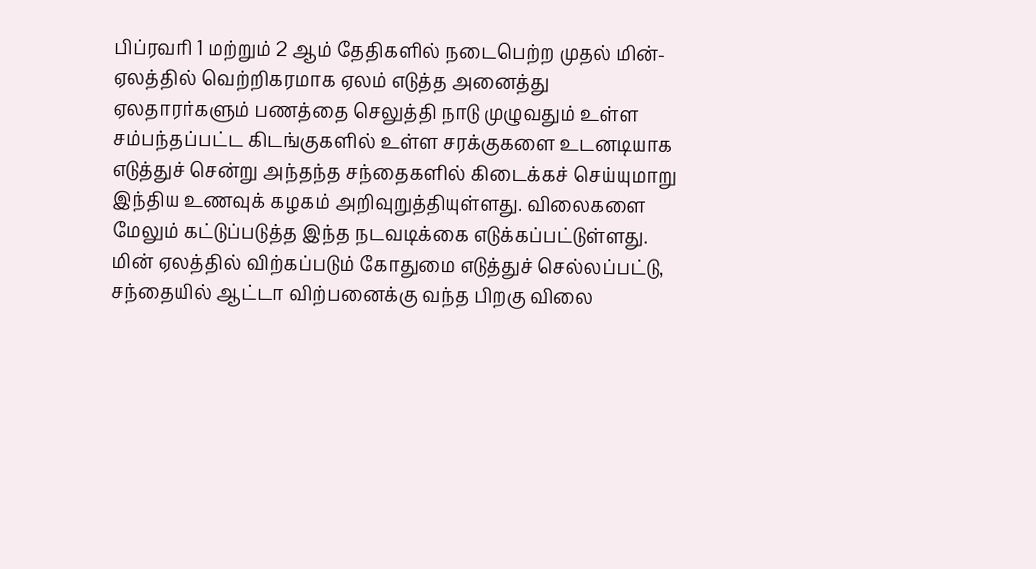பிப்ரவரி 1 மற்றும் 2 ஆம் தேதிகளில் நடைபெற்ற முதல் மின்-ஏலத்தில் வெற்றிகரமாக ஏலம் எடுத்த அனைத்து ஏலதாரர்களும் பணத்தை செலுத்தி நாடு முழுவதும் உள்ள சம்பந்தப்பட்ட கிடங்குகளில் உள்ள சரக்குகளை உடனடியாக எடுத்துச் சென்று அந்தந்த சந்தைகளில் கிடைக்கச் செய்யுமாறு இந்திய உணவுக் கழகம் அறிவுறுத்தியுள்ளது. விலைகளை மேலும் கட்டுப்படுத்த இந்த நடவடிக்கை எடுக்கப்பட்டுள்ளது.  மின் ஏலத்தில் விற்கப்படும் கோதுமை எடுத்துச் செல்லப்பட்டு, சந்தையில் ஆட்டா விற்பனைக்கு வந்த பிறகு விலை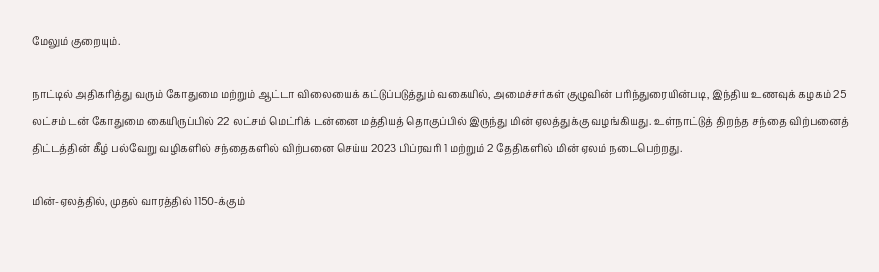மேலும் குறையும்.

நாட்டில் அதிகரித்து வரும் கோதுமை மற்றும் ஆட்டா விலையைக் கட்டுப்படுத்தும் வகையில், அமைச்சர்கள் குழுவின் பரிந்துரையின்படி, இந்திய உணவுக் கழகம் 25 லட்சம் டன் கோதுமை கையிருப்பில் 22 லட்சம் மெட்ரிக் டன்னை மத்தியத் தொகுப்பில் இருந்து மின் ஏலத்துக்கு வழங்கியது. உள்நாட்டுத் திறந்த சந்தை விற்பனைத் திட்டத்தின் கீழ் பல்வேறு வழிகளில் சந்தைகளில் விற்பனை செய்ய 2023 பிப்ரவரி 1 மற்றும் 2 தேதிகளில் மின் ஏலம் நடைபெற்றது.

மின்-ஏலத்தில், முதல் வாரத்தில் 1150-க்கும்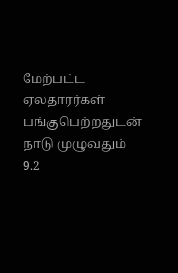மேற்பட்ட ஏலதாரர்கள் பங்குபெற்றதுடன் நாடு முழுவதும் 9.2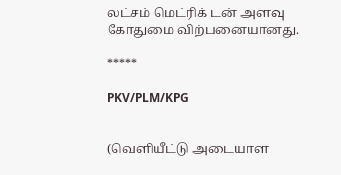லட்சம் மெட்ரிக் டன் அளவு கோதுமை விற்பனையானது.

*****

PKV/PLM/KPG


(வெளியீட்டு அடையாள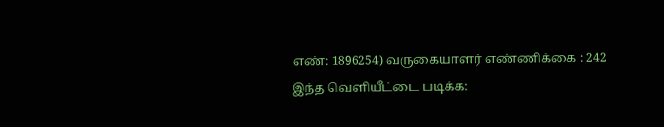எண்: 1896254) வருகையாளர் எண்ணிக்கை : 242
இந்த வெளியீட்டை படிக்க: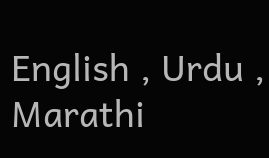English , Urdu , Marathi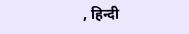, हिन्दी